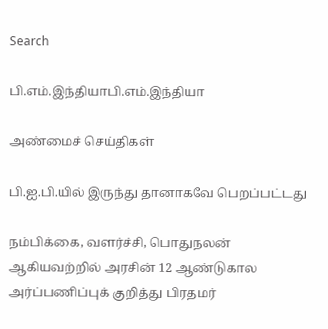Search

பி.எம்.இந்தியாபி.எம்.இந்தியா

அண்மைச் செய்திகள்

பி.ஐ.பி.யில் இருந்து தானாகவே பெறப்பட்டது

நம்பிக்கை, வளர்ச்சி, பொதுநலன் ஆகியவற்றில் அரசின் 12 ஆண்டுகால அர்ப்பணிப்புக் குறித்து பிரதமர்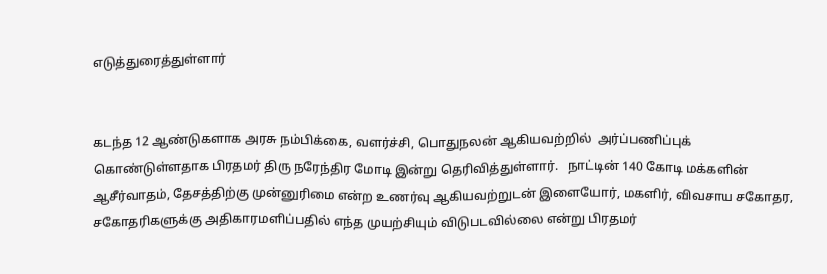எடுத்துரைத்துள்ளார்


கடந்த 12 ஆண்டுகளாக அரசு நம்பிக்கை, வளர்ச்சி, பொதுநலன் ஆகியவற்றில்  அர்ப்பணிப்புக் கொண்டுள்ளதாக பிரதமர் திரு நரேந்திர மோடி இன்று தெரிவித்துள்ளார்.   நாட்டின் 140 கோடி மக்களின் ஆசீர்வாதம், தேசத்திற்கு முன்னுரிமை என்ற உணர்வு ஆகியவற்றுடன் இளையோர், மகளிர், விவசாய சகோதர, சகோதரிகளுக்கு அதிகாரமளிப்பதில் எந்த முயற்சியும் விடுபடவில்லை என்று பிரதமர்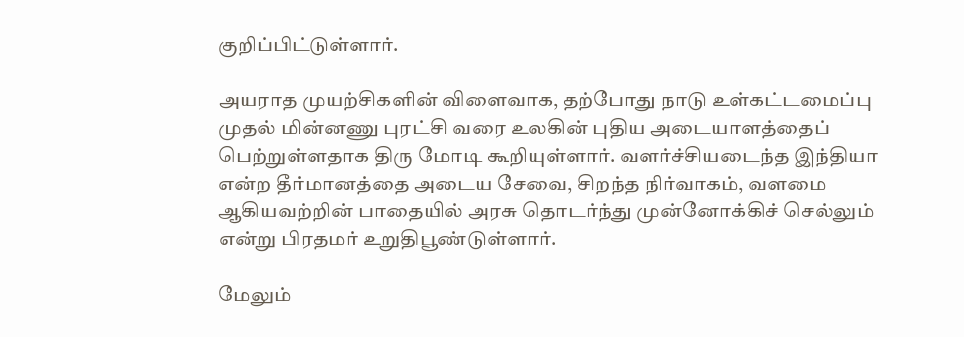குறிப்பிட்டுள்ளார்.

அயராத முயற்சிகளின் விளைவாக, தற்போது நாடு உள்கட்டமைப்பு முதல் மின்னணு புரட்சி வரை உலகின் புதிய அடையாளத்தைப் பெற்றுள்ளதாக திரு மோடி கூறியுள்ளார். வளர்ச்சியடைந்த இந்தியா என்ற தீர்மானத்தை அடைய சேவை, சிறந்த நிர்வாகம், வளமை ஆகியவற்றின் பாதையில் அரசு தொடர்ந்து முன்னோக்கிச் செல்லும் என்று பிரதமர் உறுதிபூண்டுள்ளார்.

மேலும்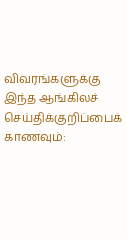விவரங்களுக்கு இந்த ஆங்கிலச் செய்திக்குறிப்பைக் காணவும்: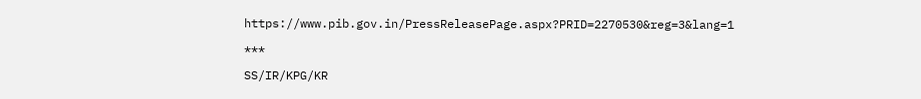https://www.pib.gov.in/PressReleasePage.aspx?PRID=2270530&reg=3&lang=1

***

SS/IR/KPG/KR